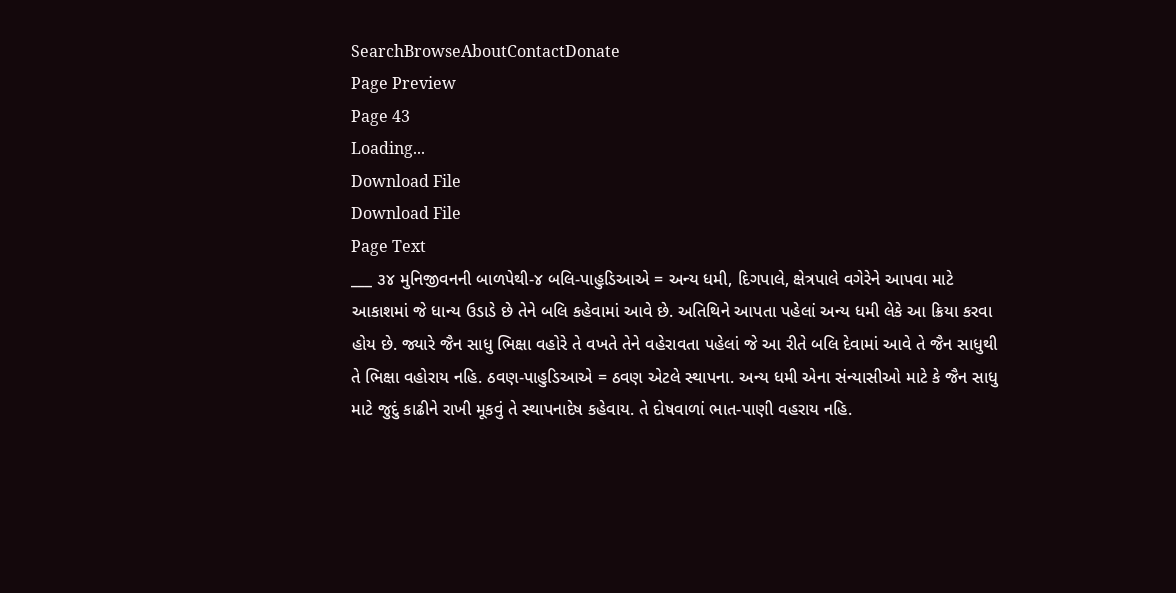SearchBrowseAboutContactDonate
Page Preview
Page 43
Loading...
Download File
Download File
Page Text
___ ૩૪ મુનિજીવનની બાળપેથી-૪ બલિ-પાહુડિઆએ = અન્ય ધમી, દિગપાલે, ક્ષેત્રપાલે વગેરેને આપવા માટે આકાશમાં જે ધાન્ય ઉડાડે છે તેને બલિ કહેવામાં આવે છે. અતિથિને આપતા પહેલાં અન્ય ધમી લેકે આ ક્રિયા કરવા હોય છે. જ્યારે જૈન સાધુ ભિક્ષા વહોરે તે વખતે તેને વહેરાવતા પહેલાં જે આ રીતે બલિ દેવામાં આવે તે જૈન સાધુથી તે ભિક્ષા વહોરાય નહિ. ઠવણ-પાહુડિઆએ = ઠવણ એટલે સ્થાપના. અન્ય ધમી એના સંન્યાસીઓ માટે કે જૈન સાધુ માટે જુદું કાઢીને રાખી મૂકવું તે સ્થાપનાદેષ કહેવાય. તે દોષવાળાં ભાત-પાણી વહરાય નહિ.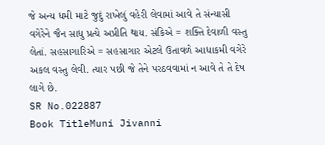જે અન્ય ધમી માટે જુદું રાખેલું વહેરી લેવામાં આવે તે સંન્યાસી વગેરેને જૈન સાધુ પ્રત્યે અપ્રીતિ થાય. સંકિએ = શક્તિ દેવાળી વસ્તુ લેતાં. સહસાગારિએ = સહસાગાર એટલે ઉતાવળે આધાકમી વગેરે અકલ વસ્તુ લેવી. ત્યાર પછી જે તેને પરઠવવામાં ન આવે તે તે દેષ લાગે છે.
SR No.022887
Book TitleMuni Jivanni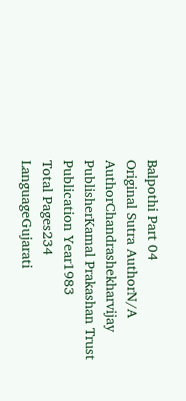Balpothi Part 04
Original Sutra AuthorN/A
AuthorChandrashekharvijay
PublisherKamal Prakashan Trust
Publication Year1983
Total Pages234
LanguageGujarati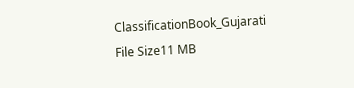ClassificationBook_Gujarati
File Size11 MB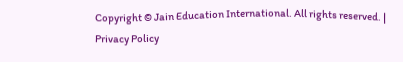Copyright © Jain Education International. All rights reserved. | Privacy Policy